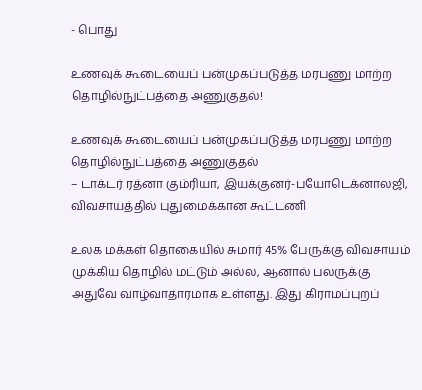- பொது

உணவுக் கூடையைப் பன்முகப்படுத்த மரபணு மாற்ற தொழில்நுட்பத்தை அணுகுதல்!

உணவுக் கூடையைப் பன்முகப்படுத்த மரபணு மாற்ற தொழில்நுட்பத்தை அணுகுதல்
– டாக்டர் ரத்னா கும்ரியா, இயக்குனர்-பயோடெக்னாலஜி, விவசாயத்தில் புதுமைக்கான கூட்டணி

உலக மக்கள் தொகையில் சுமார் 45% பேருக்கு விவசாயம் முக்கிய தொழில் மட்டும் அல்ல, ஆனால் பலருக்கு அதுவே வாழ்வாதாரமாக உள்ளது. இது கிராமப்புறப்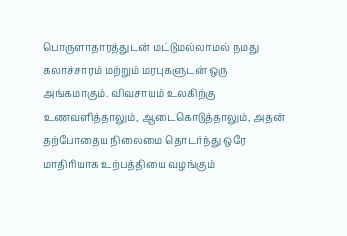பொருளாதாரத்துடன் மட்டுமல்லாமல் நமது கலாச்சாரம் மற்றும் மரபுகளுடன் ஒரு அங்கமாகும். விவசாயம் உலகிற்கு உணவளித்தாலும், ஆடைகொடுத்தாலும், அதன் தற்போதைய நிலைமை தொடர்ந்து ஒரே மாதிரியாக உற்பத்தியை வழங்கும்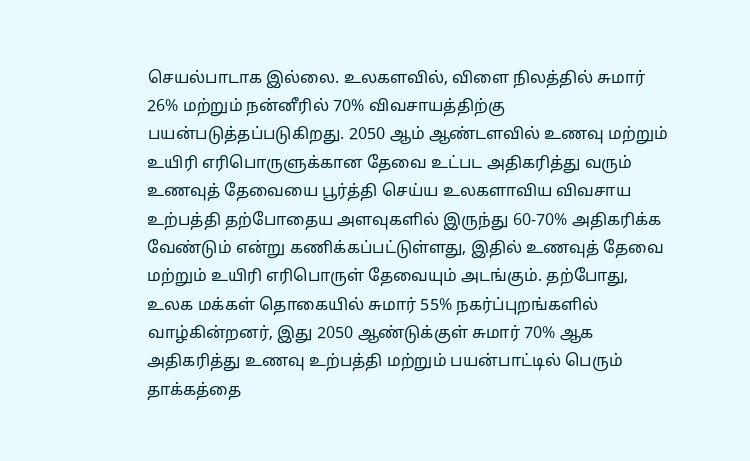செயல்பாடாக இல்லை. உலகளவில், விளை நிலத்தில் சுமார் 26% மற்றும் நன்னீரில் 70% விவசாயத்திற்கு பயன்படுத்தப்படுகிறது. 2050 ஆம் ஆண்டளவில் உணவு மற்றும் உயிரி எரிபொருளுக்கான தேவை உட்பட அதிகரித்து வரும் உணவுத் தேவையை பூர்த்தி செய்ய உலகளாவிய விவசாய உற்பத்தி தற்போதைய அளவுகளில் இருந்து 60-70% அதிகரிக்க வேண்டும் என்று கணிக்கப்பட்டுள்ளது, இதில் உணவுத் தேவை மற்றும் உயிரி எரிபொருள் தேவையும் அடங்கும். தற்போது, உலக மக்கள் தொகையில் சுமார் 55% நகர்ப்புறங்களில் வாழ்கின்றனர், இது 2050 ஆண்டுக்குள் சுமார் 70% ஆக அதிகரித்து உணவு உற்பத்தி மற்றும் பயன்பாட்டில் பெரும் தாக்கத்தை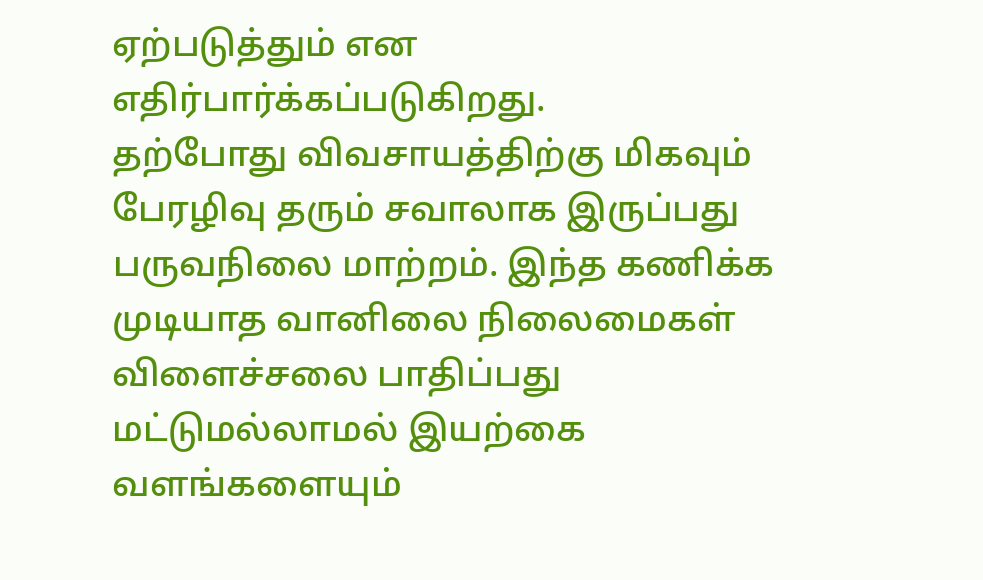ஏற்படுத்தும் என எதிர்பார்க்கப்படுகிறது.
தற்போது விவசாயத்திற்கு மிகவும் பேரழிவு தரும் சவாலாக இருப்பது பருவநிலை மாற்றம். இந்த கணிக்க முடியாத வானிலை நிலைமைகள் விளைச்சலை பாதிப்பது மட்டுமல்லாமல் இயற்கை வளங்களையும்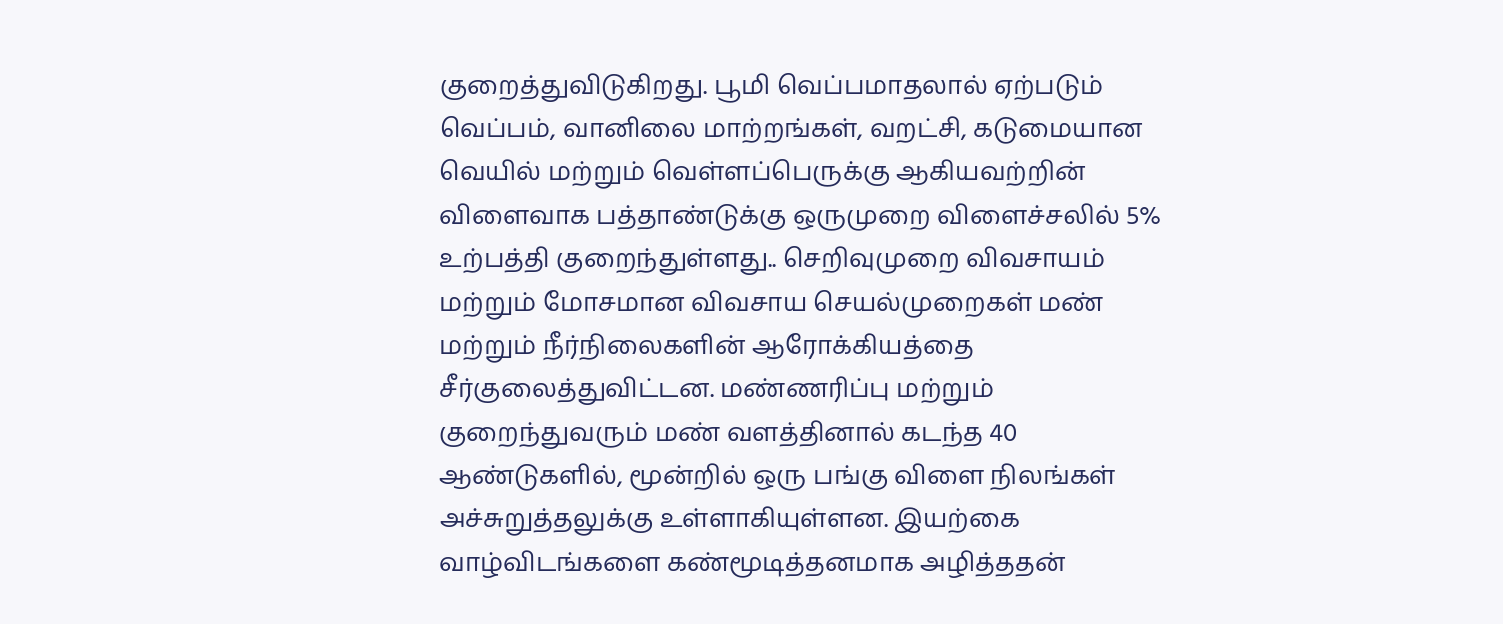குறைத்துவிடுகிறது. பூமி வெப்பமாதலால் ஏற்படும் வெப்பம், வானிலை மாற்றங்கள், வறட்சி, கடுமையான வெயில் மற்றும் வெள்ளப்பெருக்கு ஆகியவற்றின் விளைவாக பத்தாண்டுக்கு ஒருமுறை விளைச்சலில் 5% உற்பத்தி குறைந்துள்ளது.. செறிவுமுறை விவசாயம் மற்றும் மோசமான விவசாய செயல்முறைகள் மண் மற்றும் நீர்நிலைகளின் ஆரோக்கியத்தை சீர்குலைத்துவிட்டன. மண்ணரிப்பு மற்றும் குறைந்துவரும் மண் வளத்தினால் கடந்த 40 ஆண்டுகளில், மூன்றில் ஒரு பங்கு விளை நிலங்கள் அச்சுறுத்தலுக்கு உள்ளாகியுள்ளன. இயற்கை வாழ்விடங்களை கண்மூடித்தனமாக அழித்ததன்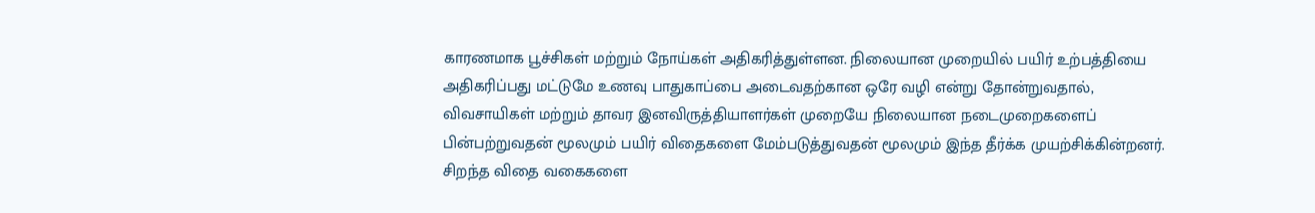காரணமாக பூச்சிகள் மற்றும் நோய்கள் அதிகரித்துள்ளன. நிலையான முறையில் பயிர் உற்பத்தியை அதிகரிப்பது மட்டுமே உணவு பாதுகாப்பை அடைவதற்கான ஒரே வழி என்று தோன்றுவதால், விவசாயிகள் மற்றும் தாவர இனவிருத்தியாளர்கள் முறையே நிலையான நடைமுறைகளைப் பின்பற்றுவதன் மூலமும் பயிர் விதைகளை மேம்படுத்துவதன் மூலமும் இந்த தீர்க்க முயற்சிக்கின்றனர். சிறந்த விதை வகைகளை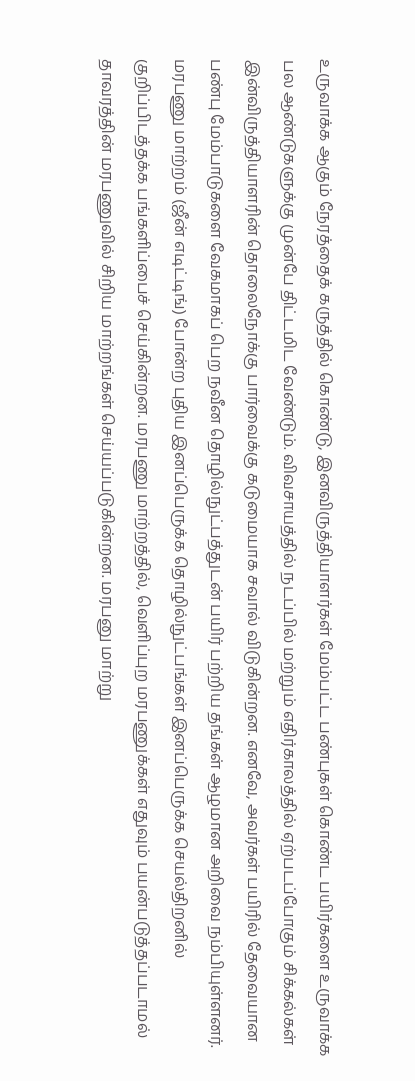உருவாக்க ஆகும் நேரத்தைக் கருத்தில் கொண்டு, இனவிருத்தியாளர்கள் மேம்பட்ட பண்புகள் கொண்ட பயிர்களை உருவாக்க பல ஆண்டுகளுக்கு முன்பே திட்டமிட வேண்டும். விவசாயத்தில் நடப்பில் மற்றும் எதிர்காலத்தில் ஏற்படப்போகும் சிக்கல்கள் இன்விருத்தியாளரின் தொலைநோக்கு பார்வைக்கு கடுமையாக சவால் விடுகின்றன. எனவே, அவர்கள் பயிரில் தேவையான பண்பு மேம்பாடுகளை வேகமாகப் பெற நவீன தொழில்நுட்பத்துடன் பயிர் பற்றிய தங்கள் ஆழமான அறிவை நம்பியுள்ளனர்.
மரபணு மாற்றம் (ஜீன் எடிட்டிங்) போன்ற புதிய இனப்பெருக்க தொழில்நுட்பங்கள் இனப்பெருக்க செயல்திறனில் குறிப்பிடத்தக்க பங்களிப்பைச் செய்கின்றன. மரபணு மாற்றத்தில், வெளிப்புற மரபணுக்கள் எதுவும் பயன்படுத்தப்படாமல் தாவரத்தின் மரபணுவில் சிறிய மாற்றங்கள் செய்யப்படுகின்றன. மரபனு மாற்று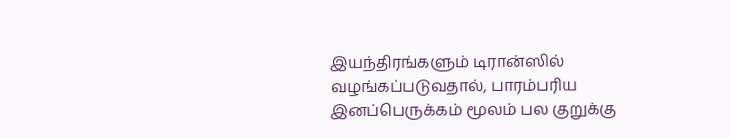இயந்திரங்களும் டிரான்ஸில் வழங்கப்படுவதால், பாரம்பரிய இனப்பெருக்கம் மூலம் பல குறுக்கு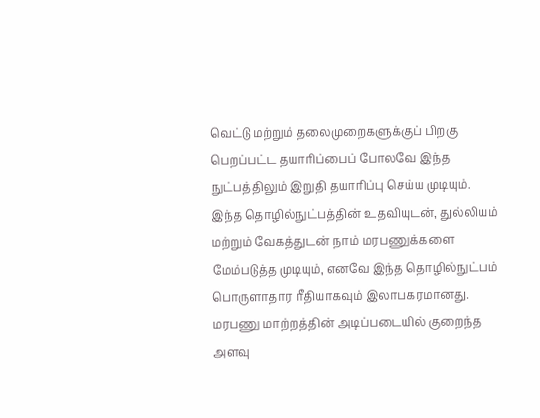வெட்டு மற்றும் தலைமுறைகளுக்குப் பிறகு பெறப்பட்ட தயாரிப்பைப் போலவே இந்த நுட்பத்திலும் இறுதி தயாரிப்பு செய்ய முடியும். இந்த தொழில்நுட்பத்தின் உதவியுடன், துல்லியம் மற்றும் வேகத்துடன் நாம் மரபணுக்களை மேம்படுத்த முடியும், எனவே இந்த தொழில்நுட்பம் பொருளாதார ரீதியாகவும் இலாபகரமானது. மரபணு மாற்றத்தின் அடிப்படையில் குறைந்த அளவு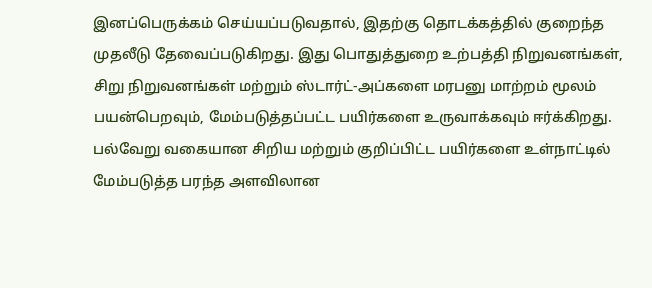இனப்பெருக்கம் செய்யப்படுவதால், இதற்கு தொடக்கத்தில் குறைந்த முதலீடு தேவைப்படுகிறது. இது பொதுத்துறை உற்பத்தி நிறுவனங்கள், சிறு நிறுவனங்கள் மற்றும் ஸ்டார்ட்-அப்களை மரபனு மாற்றம் மூலம் பயன்பெறவும், மேம்படுத்தப்பட்ட பயிர்களை உருவாக்கவும் ஈர்க்கிறது. பல்வேறு வகையான சிறிய மற்றும் குறிப்பிட்ட பயிர்களை உள்நாட்டில் மேம்படுத்த பரந்த அளவிலான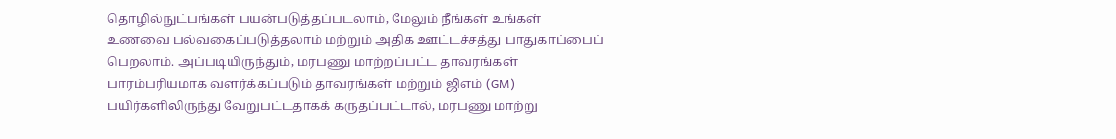தொழில்நுட்பங்கள் பயன்படுத்தப்படலாம், மேலும் நீங்கள் உங்கள் உணவை பல்வகைப்படுத்தலாம் மற்றும் அதிக ஊட்டச்சத்து பாதுகாப்பைப் பெறலாம். அப்படியிருந்தும், மரபணு மாற்றப்பட்ட தாவரங்கள் பாரம்பரியமாக வளர்க்கப்படும் தாவரங்கள் மற்றும் ஜிஎம் (GM) பயிர்களிலிருந்து வேறுபட்டதாகக் கருதப்பட்டால், மரபணு மாற்று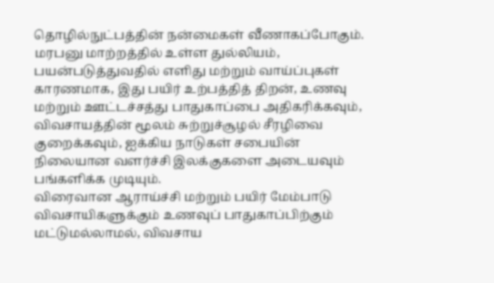தொழில்நுட்பத்தின் நன்மைகள் வீணாகப்போகும்.
மரபனு மாற்றத்தில் உள்ள துல்லியம், பயன்படுத்துவதில் எளிது மற்றும் வாய்ப்புகள் காரணமாக, இது பயிர் உற்பத்தித் திறன், உணவு மற்றும் ஊட்டச்சத்து பாதுகாப்பை அதிகரிக்கவும், விவசாயத்தின் மூலம் சுற்றுச்சூழல் சீரழிவை குறைக்கவும், ஐக்கிய நாடுகள் சபையின் நிலையான வளர்ச்சி இலக்குகளை அடையவும் பங்களிக்க முடியும்.
விரைவான ஆராய்ச்சி மற்றும் பயிர் மேம்பாடு விவசாயிகளுக்கும் உணவுப் பாதுகாப்பிற்கும் மட்டுமல்லாமல், விவசாய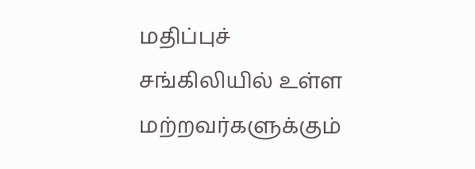மதிப்புச் சங்கிலியில் உள்ள மற்றவர்களுக்கும்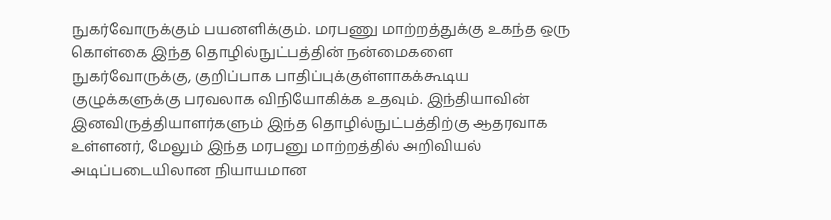நுகர்வோருக்கும் பயனளிக்கும். மரபணு மாற்றத்துக்கு உகந்த ஒரு கொள்கை இந்த தொழில்நுட்பத்தின் நன்மைகளை நுகர்வோருக்கு, குறிப்பாக பாதிப்புக்குள்ளாகக்கூடிய குழுக்களுக்கு பரவலாக விநியோகிக்க உதவும். இந்தியாவின் இனவிருத்தியாளர்களும் இந்த தொழில்நுட்பத்திற்கு ஆதரவாக உள்ளனர், மேலும் இந்த மரபனு மாற்றத்தில் அறிவியல் அடிப்படையிலான நியாயமான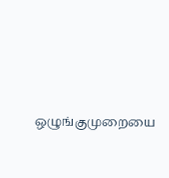ஒழுங்குமுறையை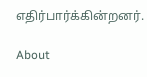எதிர்பார்க்கின்றனர்.

About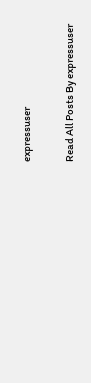expressuser

Read All Posts By expressuser